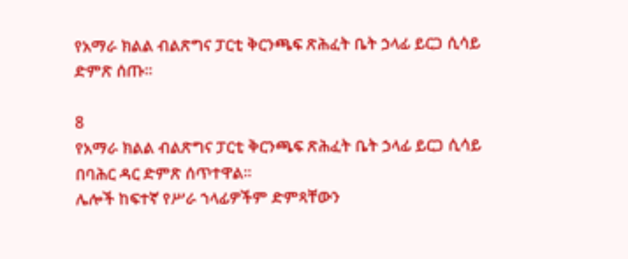የአማራ ክልል ብልጽግና ፓርቲ ቅርንጫፍ ጽሕፈት ቤት ኃላፊ ይርጋ ሲሳይ ድምጽ ሰጡ።

8
የአማራ ክልል ብልጽግና ፓርቲ ቅርንጫፍ ጽሕፈት ቤት ኃላፊ ይርጋ ሲሳይ በባሕር ዳር ድምጽ ሰጥተዋል።
ሌሎች ከፍተኛ የሥራ ኀላፊዎችም ድምጻቸውን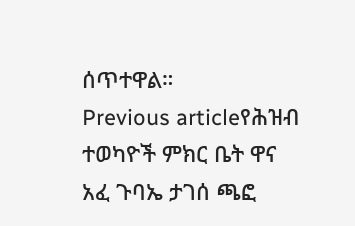ሰጥተዋል።
Previous articleየሕዝብ ተወካዮች ምክር ቤት ዋና አፈ ጉባኤ ታገሰ ጫፎ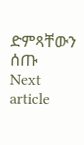ድምጻቸውን ሰጡ
Next article